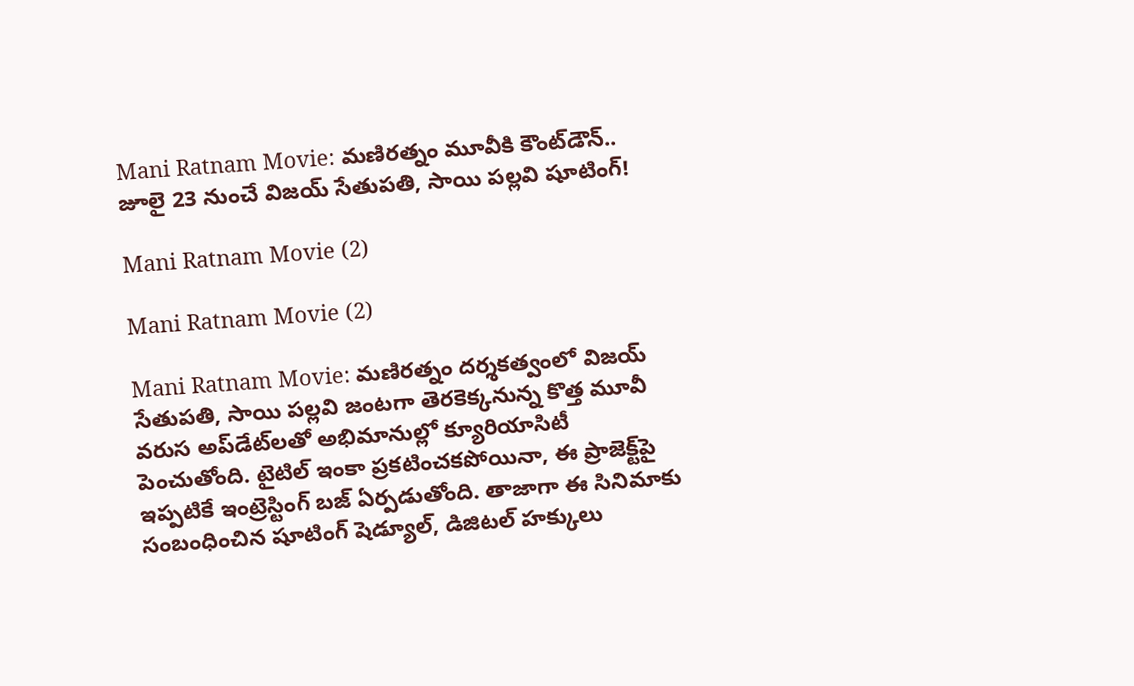Mani Ratnam Movie: మణిరత్నం మూవీకి కౌంట్‌డౌన్.. జూలై 23 నుంచే విజయ్ సేతుపతి, సాయి పల్లవి షూటింగ్!

Mani Ratnam Movie (2)

Mani Ratnam Movie (2)

Mani Ratnam Movie: మణిరత్నం దర్శకత్వంలో విజయ్ సేతుపతి, సాయి పల్లవి జంటగా తెరకెక్కనున్న కొత్త మూవీ వరుస అప్‌డేట్‌లతో అభిమానుల్లో క్యూరియాసిటీ పెంచుతోంది. టైటిల్ ఇంకా ప్రకటించకపోయినా, ఈ ప్రాజెక్ట్‌పై ఇప్పటికే ఇంట్రెస్టింగ్ బజ్ ఏర్పడుతోంది. తాజాగా ఈ సినిమాకు సంబంధించిన షూటింగ్ షెడ్యూల్, డిజిటల్ హక్కులు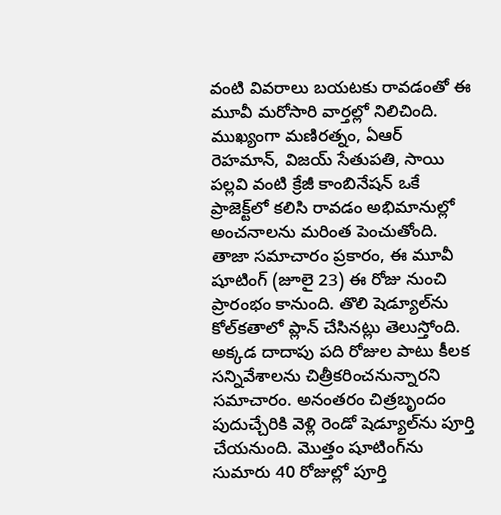వంటి వివరాలు బయటకు రావడంతో ఈ మూవీ మరోసారి వార్తల్లో నిలిచింది. ముఖ్యంగా మణిరత్నం, ఏఆర్ రెహమాన్, విజయ్ సేతుపతి, సాయి పల్లవి వంటి క్రేజీ కాంబినేషన్ ఒకే ప్రాజెక్ట్‌లో కలిసి రావడం అభిమానుల్లో అంచనాలను మరింత పెంచుతోంది. తాజా సమాచారం ప్రకారం, ఈ మూవీ షూటింగ్ (జూలై 23) ఈ రోజు నుంచి ప్రారంభం కానుంది. తొలి షెడ్యూల్‌ను కోల్‌కతాలో ప్లాన్ చేసినట్లు తెలుస్తోంది. అక్కడ దాదాపు పది రోజుల పాటు కీలక సన్నివేశాలను చిత్రీకరించనున్నారని సమాచారం. అనంతరం చిత్రబృందం పుదుచ్చేరికి వెళ్లి రెండో షెడ్యూల్‌ను పూర్తి చేయనుంది. మొత్తం షూటింగ్‌ను సుమారు 40 రోజుల్లో పూర్తి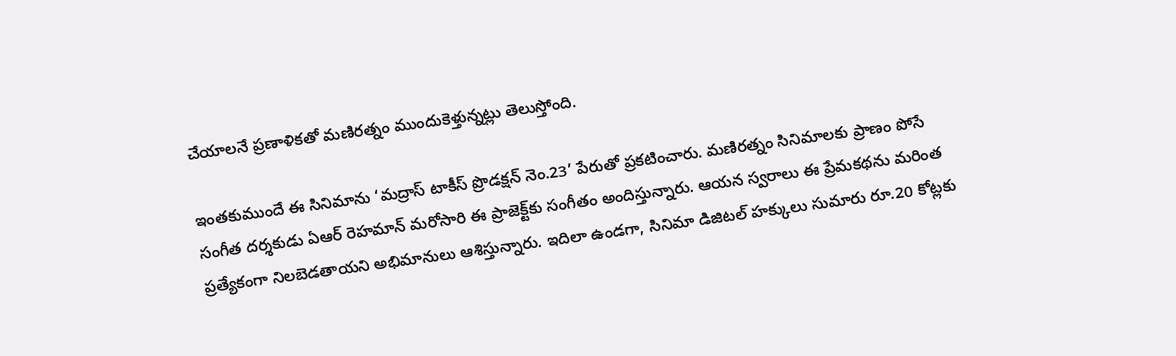చేయాలనే ప్రణాళికతో మణిరత్నం ముందుకెళ్తున్నట్లు తెలుస్తోంది.

ఇంతకుముందే ఈ సినిమాను ‘మద్రాస్ టాకీస్ ప్రొడక్షన్ నెం.23’ పేరుతో ప్రకటించారు. మణిరత్నం సినిమాలకు ప్రాణం పోసే సంగీత దర్శకుడు ఏఆర్ రెహమాన్ మరోసారి ఈ ప్రాజెక్ట్‌కు సంగీతం అందిస్తున్నారు. ఆయన స్వరాలు ఈ ప్రేమకథను మరింత ప్రత్యేకంగా నిలబెడతాయని అభిమానులు ఆశిస్తున్నారు. ఇదిలా ఉండగా, సినిమా డిజిటల్ హక్కులు సుమారు రూ.20 కోట్లకు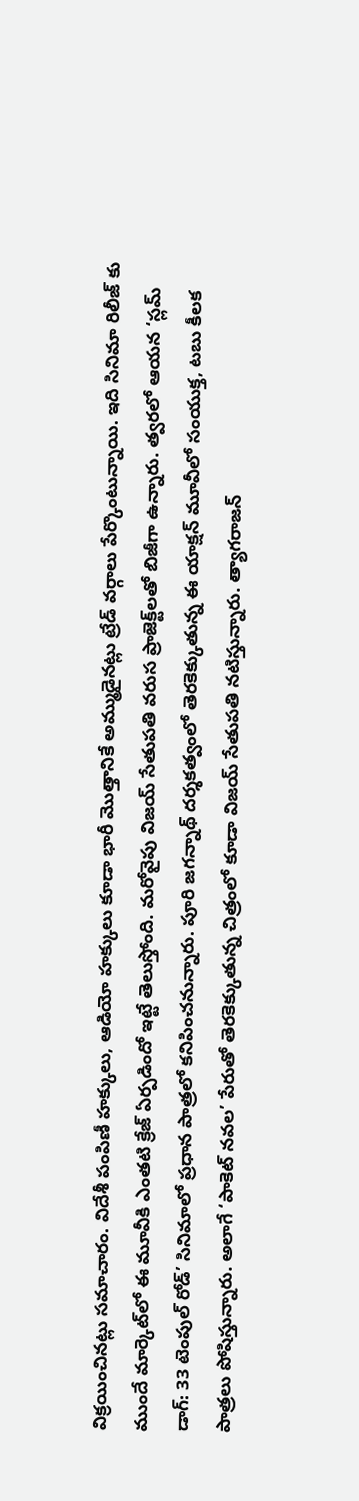విక్రయించినట్లు సమాచారం. విదేశీ పంపిణీ హక్కులు, ఆడియో హక్కులు కూడా భారీ మొత్తానికే అమ్ముడైనట్లు ట్రేడ్ వర్గాలు పేర్కొంటున్నాయి. ఇది సినిమా రిలీజ్ కు ముందే మార్కెట్‌లో ఈ మూవీకి ఎంతటి క్రేజ్ ఏర్పడిందో ఇట్టే తెలుస్తోంది. మరోవైపు విజయ్ సేతుపతి వరుస ప్రాజెక్ట్‌లతో బిజీగా ఉన్నారు. త్వరలో ఆయన ‘స్లమ్ డాగ్: 33 టెంపుల్ రోడ్’ సినిమాలో ప్రధాన పాత్రలో కనిపించనున్నారు. పూరి జగన్నాథ్ దర్శకత్వంలో తెరకెక్కుతున్న ఈ యాక్షన్ మూవీలో సంయుక్త, టబు కీలక పాత్రలు పోషిస్తున్నారు. అలాగే ‘పాకెట్ నవల’ పేరుతో తెరకెక్కుతున్న చిత్రంలో కూడా విజయ్ సేతుపతి నటిస్తున్నారు. త్యాగరాజన్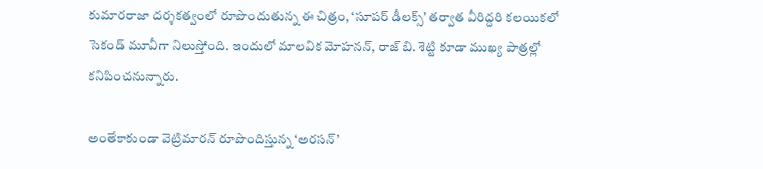కుమారరాజా దర్శకత్వంలో రూపొందుతున్న ఈ చిత్రం, ‘సూపర్ డీలక్స్’ తర్వాత వీరిద్దరి కలయికలో సెకండ్ మూవీగా నిలుస్తోంది. ఇందులో మాలవిక మోహనన్, రాజ్ బి. శెట్టి కూడా ముఖ్య పాత్రల్లో కనిపించనున్నారు.

అంతేకాకుండా వెట్రిమారన్ రూపొందిస్తున్న ‘అరసన్’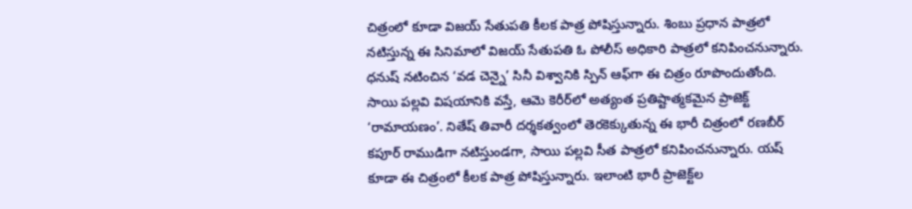చిత్రంలో కూడా విజయ్ సేతుపతి కీలక పాత్ర పోషిస్తున్నారు. శింబు ప్రధాన పాత్రలో నటిస్తున్న ఈ సినిమాలో విజయ్ సేతుపతి ఓ పోలీస్ అధికారి పాత్రలో కనిపించనున్నారు. ధనుష్ నటించిన ‘వడ చెన్నై’ సినీ విశ్వానికి స్పిన్ ఆఫ్‌గా ఈ చిత్రం రూపొందుతోంది. సాయి పల్లవి విషయానికి వస్తే, ఆమె కెరీర్‌లో అత్యంత ప్రతిష్టాత్మకమైన ప్రాజెక్ట్ ‘రామాయణం’. నితేష్ తివారీ దర్శకత్వంలో తెరకెక్కుతున్న ఈ భారీ చిత్రంలో రణబీర్ కపూర్ రాముడిగా నటిస్తుండగా, సాయి పల్లవి సీత పాత్రలో కనిపించనున్నారు. యష్ కూడా ఈ చిత్రంలో కీలక పాత్ర పోషిస్తున్నారు. ఇలాంటి భారీ ప్రాజెక్ట్‌ల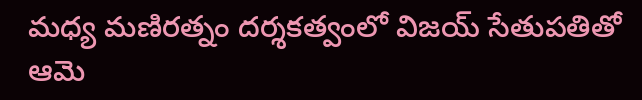మధ్య మణిరత్నం దర్శకత్వంలో విజయ్ సేతుపతితో ఆమె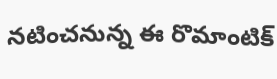నటించనున్న ఈ రొమాంటిక్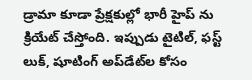డ్రామా కూడా ప్రేక్షకుల్లో భారీ హైప్ ను క్రియేట్ చేస్తోంది. ఇప్పుడు టైటిల్, ఫస్ట్ లుక్, షూటింగ్ అప్‌డేట్‌ల కోసం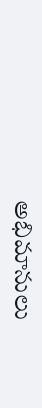అభిమానులు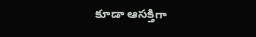కూడా ఆసక్తిగా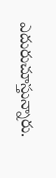ఎదురుచూస్తున్నారు.